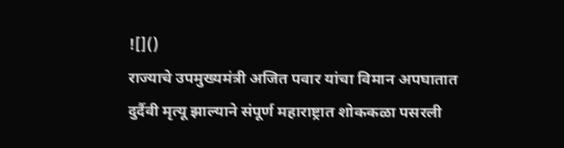![]()
राज्याचे उपमुख्यमंत्री अजित पवार यांचा विमान अपघातात दुर्दैवी मृत्यू झाल्याने संपूर्ण महाराष्ट्रात शोककळा पसरली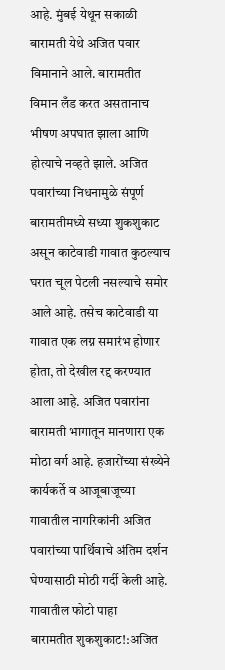आहे. मुंबई येथून सकाळी बारामती येथे अजित पवार विमानाने आले. बारामतीत विमान लँड करत असतानाच भीषण अपघात झाला आणि होत्याचे नव्हते झाले. अजित पवारांच्या निधनामुळे संपूर्ण बारामतीमध्ये सध्या शुकशुकाट असून काटेवाडी गावात कुठल्याच घरात चूल पेटली नसल्याचे समोर आले आहे. तसेच काटेवाडी या गावात एक लग्न समारंभ होणार होता, तो देखील रद्द करण्यात आला आहे. अजित पवारांना बारामती भागातून मानणारा एक मोठा वर्ग आहे. हजारोंच्या संख्येने कार्यकर्ते व आजूबाजूच्या गावातील नागरिकांनी अजित पवारांच्या पार्थिवाचे अंतिम दर्शन घेण्यासाठी मोठी गर्दी केली आहे. गावातील फोटो पाहा
बारामतीत शुकशुकाट!:अजित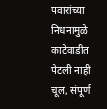पवारांच्या निधनामुळे काटेवाडीत पेटली नाही चूल, संपूर्ण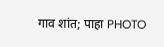गाव शांत; पाहा PHOTO